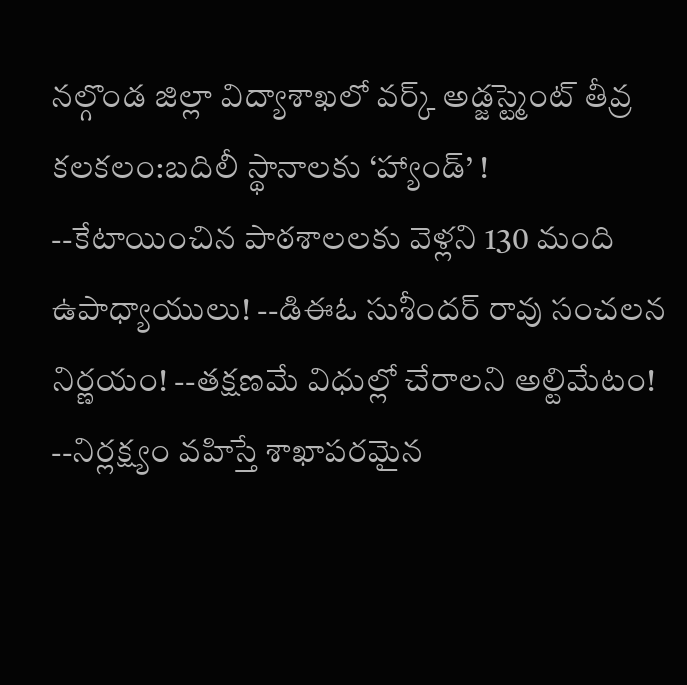నల్గొండ జిల్లా విద్యాశాఖలో వర్క్ అడ్జస్ట్మెంట్ తీవ్ర కలకలం:బదిలీ స్థానాలకు ‘హ్యాండ్’ !
--కేటాయించిన పాఠశాలలకు వెళ్లని 130 మంది ఉపాధ్యాయులు! --డిఈఓ సుశీందర్ రావు సంచలన నిర్ణయం! --తక్షణమే విధుల్లో చేరాలని అల్టిమేటం! --నిర్లక్ష్యం వహిస్తే శాఖాపరమైన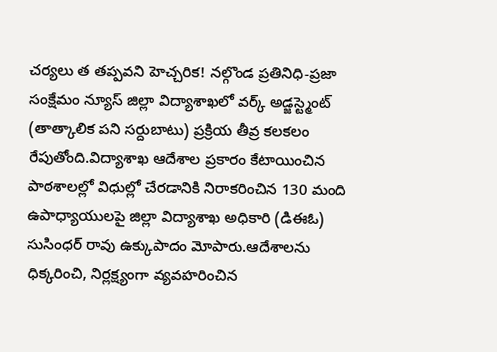చర్యలు త తప్పవని హెచ్చరిక! నల్గొండ ప్రతినిధి-ప్రజా సంక్షేమం న్యూస్ జిల్లా విద్యాశాఖలో వర్క్ అడ్జస్ట్మెంట్ (తాత్కాలిక పని సర్దుబాటు) ప్రక్రియ తీవ్ర కలకలం రేపుతోంది.విద్యాశాఖ ఆదేశాల ప్రకారం కేటాయించిన పాఠశాలల్లో విధుల్లో చేరడానికి నిరాకరించిన 130 మంది ఉపాధ్యాయులపై జిల్లా విద్యాశాఖ అధికారి (డిఈఓ) సుసింధర్ రావు ఉక్కుపాదం మోపారు.ఆదేశాలను ధిక్కరించి, నిర్లక్ష్యంగా వ్యవహరించిన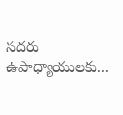సదరు ఉపాధ్యాయులకు...